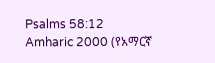Psalms 58:12
Amharic 2000 (የአማርኛ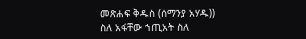መጽሐፍ ቅዱስ (ሰማንያ አሃዱ))
ስለ አፋቸው ኀጢአት ስለ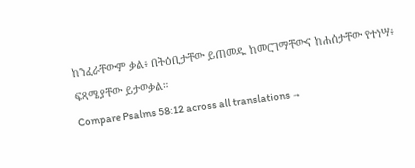ከንፈራቸውም ቃል፥ በትዕቢታቸው ይጠመዱ ከመርገማቸውና ከሐሰታቸው የተነሣ፥ ፍጻሜያቸው ይታወቃል።
Compare Psalms 58:12 across all translations →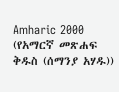Amharic 2000 (የአማርኛ መጽሐፍ ቅዱስ (ሰማንያ አሃዱ))